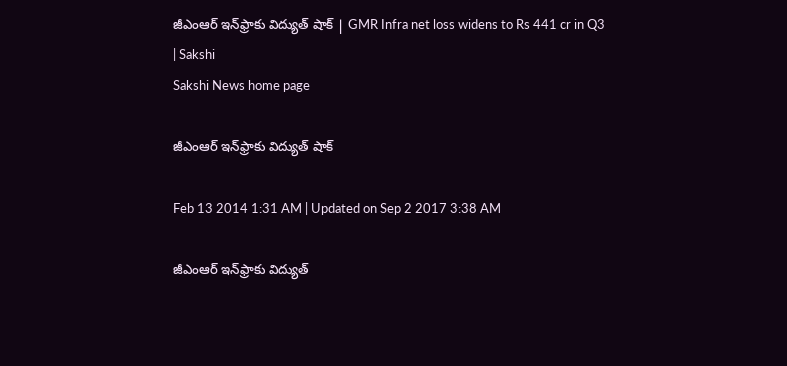జీఎంఆర్ ఇన్‌ఫ్రాకు విద్యుత్ షాక్ | GMR Infra net loss widens to Rs 441 cr in Q3 | Sakshi
Sakshi News home page

జీఎంఆర్ ఇన్‌ఫ్రాకు విద్యుత్ షాక్

Feb 13 2014 1:31 AM | Updated on Sep 2 2017 3:38 AM

జీఎంఆర్ ఇన్‌ఫ్రాకు విద్యుత్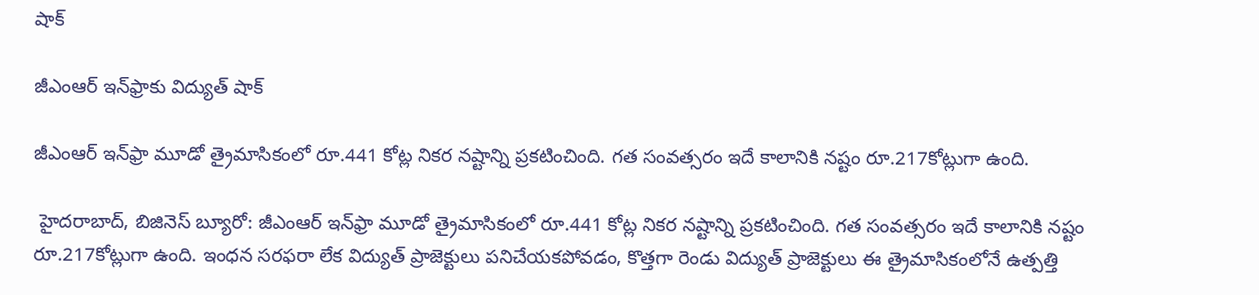షాక్

జీఎంఆర్ ఇన్‌ఫ్రాకు విద్యుత్ షాక్

జీఎంఆర్ ఇన్‌ఫ్రా మూడో త్రైమాసికంలో రూ.441 కోట్ల నికర నష్టాన్ని ప్రకటించింది. గత సంవత్సరం ఇదే కాలానికి నష్టం రూ.217కోట్లుగా ఉంది.

 హైదరాబాద్, బిజినెస్ బ్యూరో: జీఎంఆర్ ఇన్‌ఫ్రా మూడో త్రైమాసికంలో రూ.441 కోట్ల నికర నష్టాన్ని ప్రకటించింది. గత సంవత్సరం ఇదే కాలానికి నష్టం రూ.217కోట్లుగా ఉంది. ఇంధన సరఫరా లేక విద్యుత్ ప్రాజెక్టులు పనిచేయకపోవడం, కొత్తగా రెండు విద్యుత్ ప్రాజెక్టులు ఈ త్రైమాసికంలోనే ఉత్పత్తి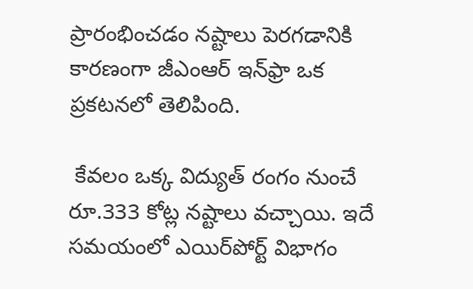ప్రారంభించడం నష్టాలు పెరగడానికి కారణంగా జీఎంఆర్ ఇన్‌ఫ్రా ఒక ప్రకటనలో తెలిపింది.

 కేవలం ఒక్క విద్యుత్ రంగం నుంచే రూ.333 కోట్ల నష్టాలు వచ్చాయి. ఇదే సమయంలో ఎయిర్‌పోర్ట్ విభాగం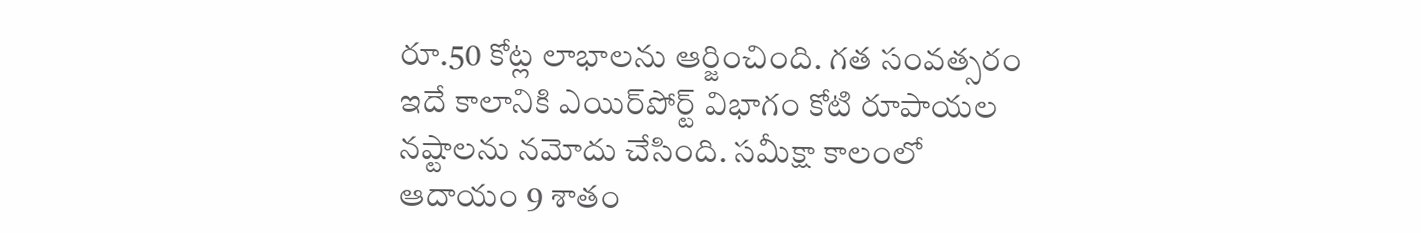రూ.50 కోట్ల లాభాలను ఆర్జించింది. గత సంవత్సరం ఇదే కాలానికి ఎయిర్‌పోర్ట్ విభాగం కోటి రూపాయల నష్టాలను నమోదు చేసింది. సమీక్షా కాలంలో ఆదాయం 9 శాతం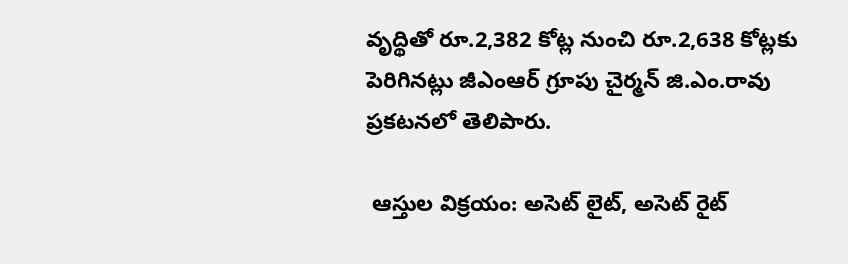వృద్థితో రూ.2,382 కోట్ల నుంచి రూ.2,638 కోట్లకు పెరిగినట్లు జీఎంఆర్ గ్రూపు చైర్మన్ జి.ఎం.రావు ప్రకటనలో తెలిపారు.

 ఆస్తుల విక్రయం: అసెట్ లైట్, అసెట్ రైట్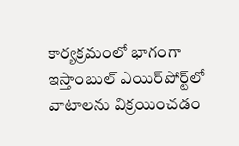కార్యక్రమంలో భాగంగా ఇస్తాంబుల్ ఎయిర్‌పోర్ట్‌లో వాటాలను విక్రయించడం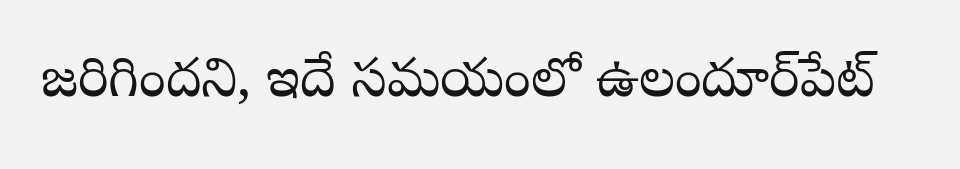జరిగిందని, ఇదే సమయంలో ఉలందూర్‌పేట్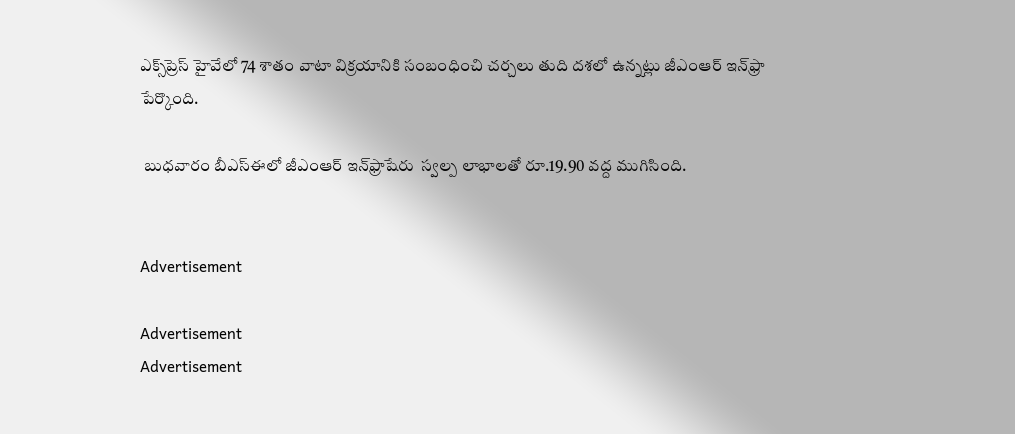ఎక్స్‌ప్రెస్ హైవేలో 74 శాతం వాటా విక్రయానికి సంబంధించి చర్చలు తుది దశలో ఉన్నట్లు జీఎంఆర్ ఇన్‌ఫ్రా పేర్కొంది.

 బుధవారం బీఎస్‌ఈలో జీఎంఆర్ ఇన్‌ఫ్రాషేరు  స్వల్ప లాభాలతో రూ.19.90 వద్ద ముగిసింది.


Advertisement

Advertisement
Advertisement